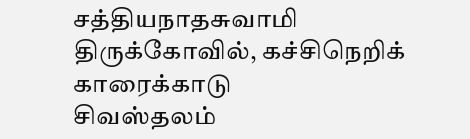சத்தியநாதசுவாமி திருக்கோவில், கச்சிநெறிக் காரைக்காடு
சிவஸ்தலம்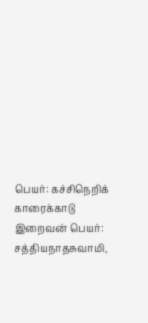பெயர்: கச்சிநெறிக் காரைக்காடு
இறைவன் பெயர்: சத்தியநாதசுவாமி,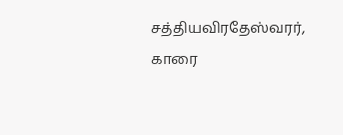சத்தியவிரதேஸ்வரர், காரை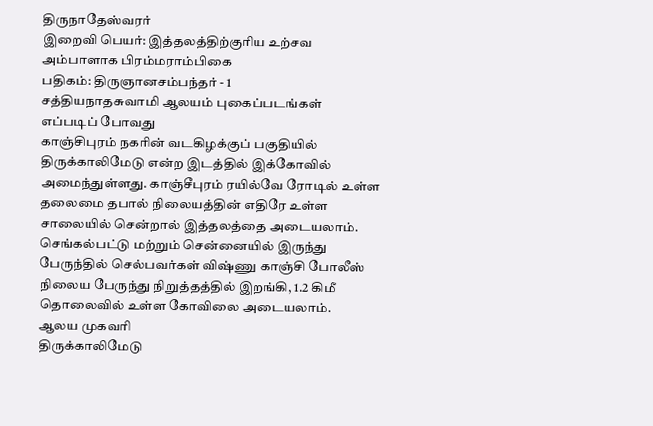திருநாதேஸ்வரர்
இறைவி பெயர்: இத்தலத்திற்குரிய உற்சவ அம்பாளாக பிரம்மராம்பிகை
பதிகம்: திருஞானசம்பந்தர் - 1
சத்தியநாதசுவாமி ஆலயம் புகைப்படங்கள்
எப்படிப் போவது
காஞ்சிபுரம் நகரின் வடகிழக்குப் பகுதியில் திருக்காலிமேடு என்ற இடத்தில் இக்கோவில் அமைந்துள்ளது. காஞ்சீபுரம் ரயில்வே ரோடில் உள்ள தலைமை தபால் நிலையத்தின் எதிரே உள்ள சாலையில் சென்றால் இத்தலத்தை அடையலாம். செங்கல்பட்டு மற்றும் சென்னையில் இருந்து பேருந்தில் செல்பவர்கள் விஷ்ணு காஞ்சி போலீஸ் நிலைய பேருந்து நிறுத்தத்தில் இறங்கி, 1.2 கிமீ தொலைவில் உள்ள கோவிலை அடையலாம்.
ஆலய முகவரி
திருக்காலிமேடு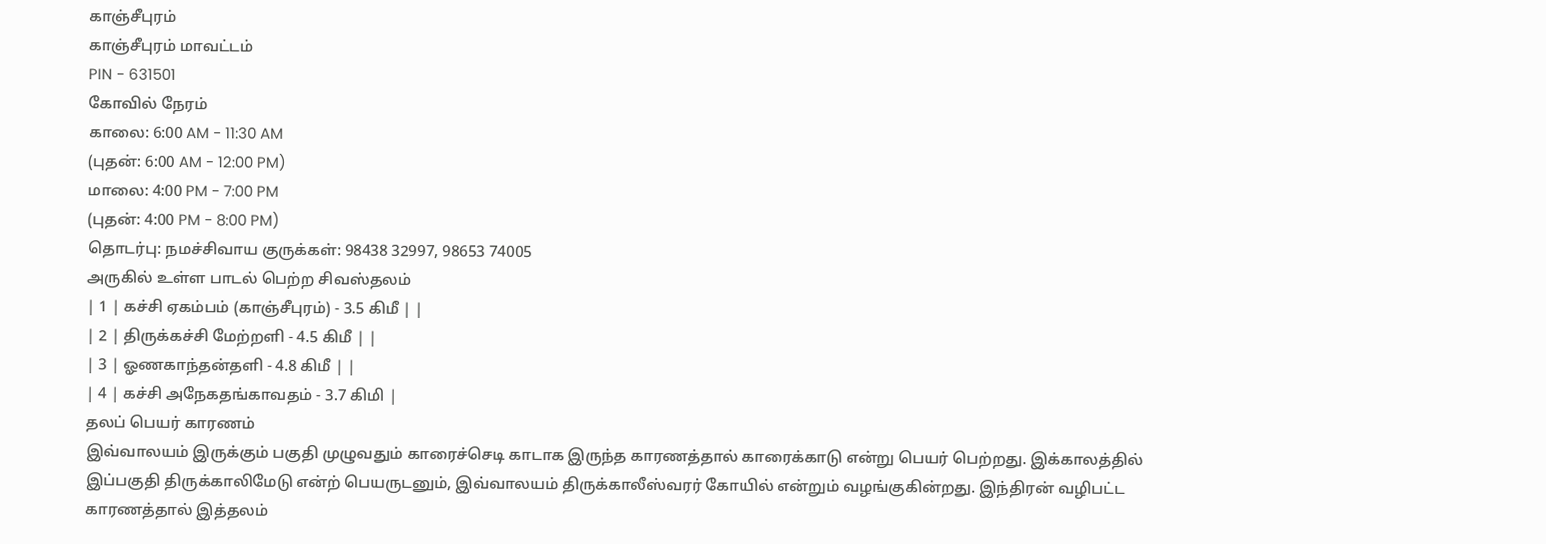காஞ்சீபுரம்
காஞ்சீபுரம் மாவட்டம்
PIN - 631501
கோவில் நேரம்
காலை: 6:00 AM - 11:30 AM
(புதன்: 6:00 AM - 12:00 PM)
மாலை: 4:00 PM - 7:00 PM
(புதன்: 4:00 PM - 8:00 PM)
தொடர்பு: நமச்சிவாய குருக்கள்: 98438 32997, 98653 74005
அருகில் உள்ள பாடல் பெற்ற சிவஸ்தலம்
| 1 | கச்சி ஏகம்பம் (காஞ்சீபுரம்) - 3.5 கிமீ | |
| 2 | திருக்கச்சி மேற்றளி - 4.5 கிமீ | |
| 3 | ஓணகாந்தன்தளி - 4.8 கிமீ | |
| 4 | கச்சி அநேகதங்காவதம் - 3.7 கிமி |
தலப் பெயர் காரணம்
இவ்வாலயம் இருக்கும் பகுதி முழுவதும் காரைச்செடி காடாக இருந்த காரணத்தால் காரைக்காடு என்று பெயர் பெற்றது. இக்காலத்தில் இப்பகுதி திருக்காலிமேடு என்ற் பெயருடனும், இவ்வாலயம் திருக்காலீஸ்வரர் கோயில் என்றும் வழங்குகின்றது. இந்திரன் வழிபட்ட காரணத்தால் இத்தலம்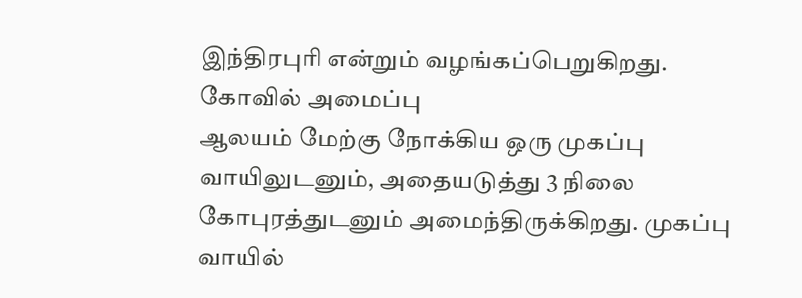இந்திரபுரி என்றும் வழங்கப்பெறுகிறது.
கோவில் அமைப்பு
ஆலயம் மேற்கு நோக்கிய ஒரு முகப்பு வாயிலுடனும், அதையடுத்து 3 நிலை கோபுரத்துடனும் அமைந்திருக்கிறது. முகப்பு வாயில்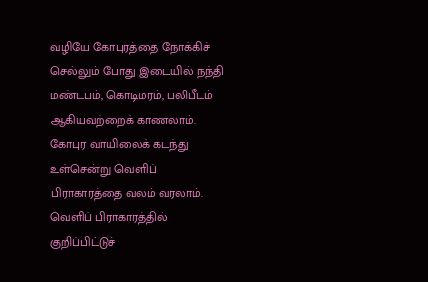வழியே கோபுரத்தை நோக்கிச் செல்லும் போது இடையில் நந்தி மண்டபம், கொடிமரம், பலிபீடம் ஆகியவற்றைக் காணலாம். கோபுர வாயிலைக் கடந்து உள்சென்று வெளிப் பிராகாரத்தை வலம் வரலாம். வெளிப் பிராகாரத்தில் குறிப்பிட்டுச்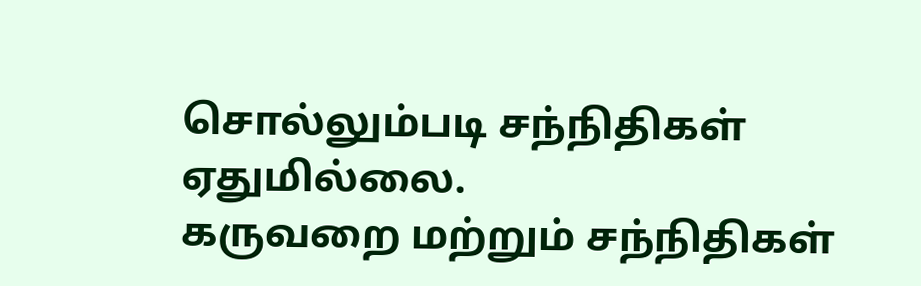சொல்லும்படி சந்நிதிகள் ஏதுமில்லை.
கருவறை மற்றும் சந்நிதிகள்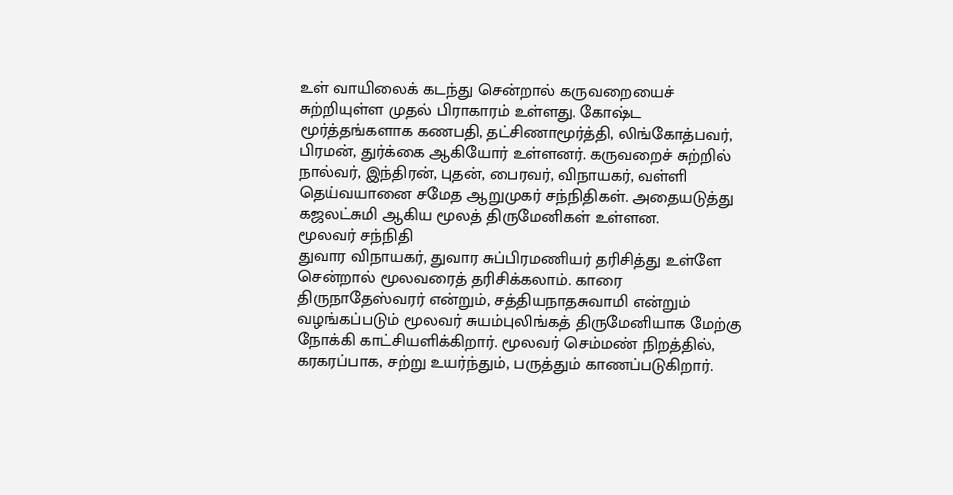உள் வாயிலைக் கடந்து சென்றால் கருவறையைச் சுற்றியுள்ள முதல் பிராகாரம் உள்ளது. கோஷ்ட மூர்த்தங்களாக கணபதி, தட்சிணாமூர்த்தி, லிங்கோத்பவர், பிரமன், துர்க்கை ஆகியோர் உள்ளனர். கருவறைச் சுற்றில் நால்வர், இந்திரன், புதன், பைரவர், விநாயகர், வள்ளி தெய்வயானை சமேத ஆறுமுகர் சந்நிதிகள். அதையடுத்து கஜலட்சுமி ஆகிய மூலத் திருமேனிகள் உள்ளன.
மூலவர் சந்நிதி
துவார விநாயகர், துவார சுப்பிரமணியர் தரிசித்து உள்ளே சென்றால் மூலவரைத் தரிசிக்கலாம். காரை திருநாதேஸ்வரர் என்றும், சத்தியநாதசுவாமி என்றும் வழங்கப்படும் மூலவர் சுயம்புலிங்கத் திருமேனியாக மேற்கு நோக்கி காட்சியளிக்கிறார். மூலவர் செம்மண் நிறத்தில், கரகரப்பாக, சற்று உயர்ந்தும், பருத்தும் காணப்படுகிறார்.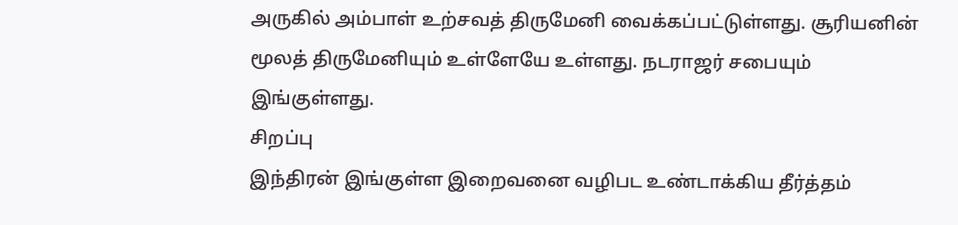அருகில் அம்பாள் உற்சவத் திருமேனி வைக்கப்பட்டுள்ளது. சூரியனின் மூலத் திருமேனியும் உள்ளேயே உள்ளது. நடராஜர் சபையும் இங்குள்ளது.
சிறப்பு
இந்திரன் இங்குள்ள இறைவனை வழிபட உண்டாக்கிய தீர்த்தம்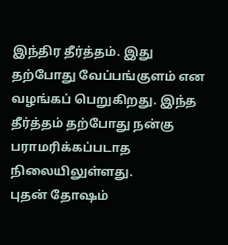இந்திர தீர்த்தம். இது தற்போது வேப்பங்குளம் என வழங்கப் பெறுகிறது. இந்த தீர்த்தம் தற்போது நன்கு பராமரிக்கப்படாத நிலையிலுள்ளது.
புதன் தோஷம்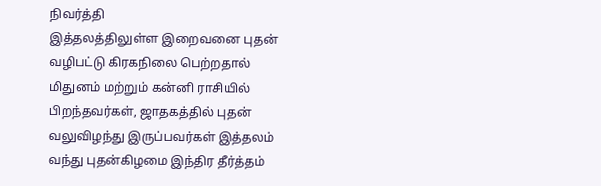நிவர்த்தி
இத்தலத்திலுள்ள இறைவனை புதன் வழிபட்டு கிரகநிலை பெற்றதால் மிதுனம் மற்றும் கன்னி ராசியில் பிறந்தவர்கள், ஜாதகத்தில் புதன் வலுவிழந்து இருப்பவர்கள் இத்தலம் வந்து புதன்கிழமை இந்திர தீர்த்தம்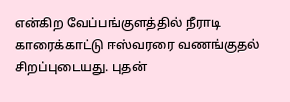என்கிற வேப்பங்குளத்தில் நீராடி காரைக்காட்டு ஈஸ்வரரை வணங்குதல் சிறப்புடையது. புதன்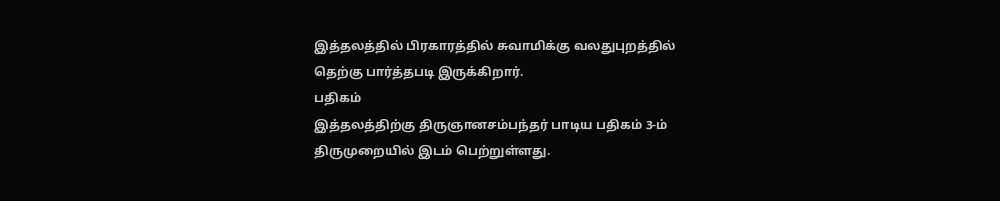இத்தலத்தில் பிரகாரத்தில் சுவாமிக்கு வலதுபுறத்தில் தெற்கு பார்த்தபடி இருக்கிறார்.
பதிகம்
இத்தலத்திற்கு திருஞானசம்பந்தர் பாடிய பதிகம் 3-ம் திருமுறையில் இடம் பெற்றுள்ளது.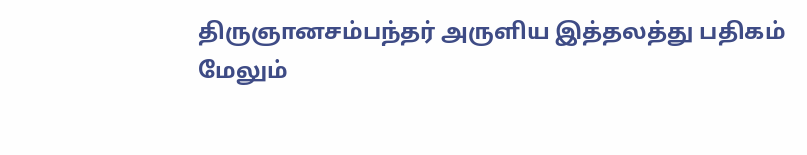திருஞானசம்பந்தர் அருளிய இத்தலத்து பதிகம்
மேலும்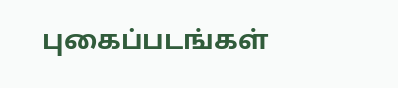புகைப்படங்கள்